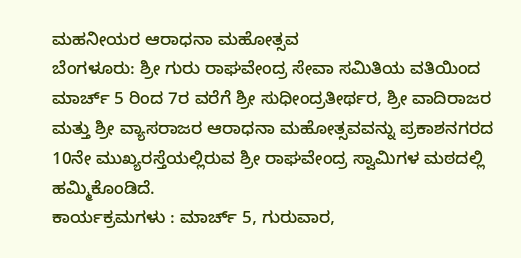ಮಹನೀಯರ ಆರಾಧನಾ ಮಹೋತ್ಸವ
ಬೆಂಗಳೂರು: ಶ್ರೀ ಗುರು ರಾಘವೇಂದ್ರ ಸೇವಾ ಸಮಿತಿಯ ವತಿಯಿಂದ ಮಾರ್ಚ್ 5 ರಿಂದ 7ರ ವರೆಗೆ ಶ್ರೀ ಸುಧೀಂದ್ರತೀರ್ಥರ, ಶ್ರೀ ವಾದಿರಾಜರ ಮತ್ತು ಶ್ರೀ ವ್ಯಾಸರಾಜರ ಆರಾಧನಾ ಮಹೋತ್ಸವವನ್ನು ಪ್ರಕಾಶನಗರದ 10ನೇ ಮುಖ್ಯರಸ್ತೆಯಲ್ಲಿರುವ ಶ್ರೀ ರಾಘವೇಂದ್ರ ಸ್ವಾಮಿಗಳ ಮಠದಲ್ಲಿ ಹಮ್ಮಿಕೊಂಡಿದೆ.
ಕಾರ್ಯಕ್ರಮಗಳು : ಮಾರ್ಚ್ 5, ಗುರುವಾರ,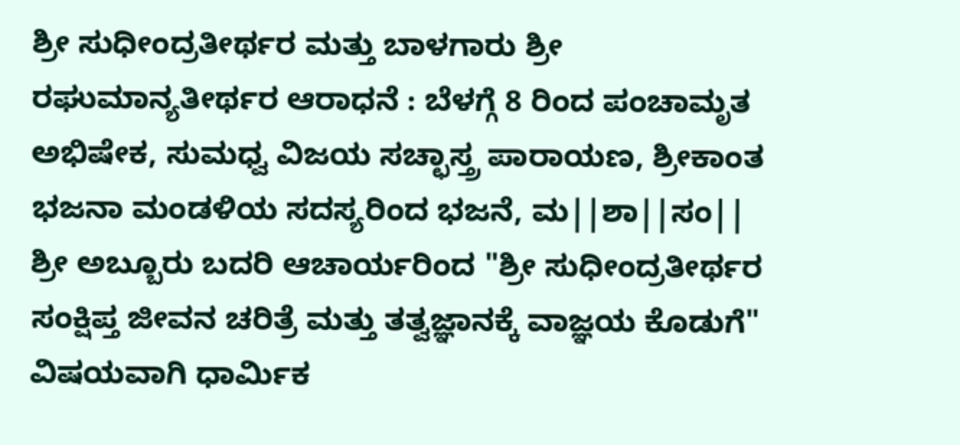ಶ್ರೀ ಸುಧೀಂದ್ರತೀರ್ಥರ ಮತ್ತು ಬಾಳಗಾರು ಶ್ರೀ ರಘುಮಾನ್ಯತೀರ್ಥರ ಆರಾಧನೆ : ಬೆಳಗ್ಗೆ 8 ರಿಂದ ಪಂಚಾಮೃತ ಅಭಿಷೇಕ, ಸುಮಧ್ವ ವಿಜಯ ಸಚ್ಛಾಸ್ತ್ರ ಪಾರಾಯಣ, ಶ್ರೀಕಾಂತ ಭಜನಾ ಮಂಡಳಿಯ ಸದಸ್ಯರಿಂದ ಭಜನೆ, ಮ||ಶಾ||ಸಂ|| ಶ್ರೀ ಅಬ್ಬೂರು ಬದರಿ ಆಚಾರ್ಯರಿಂದ "ಶ್ರೀ ಸುಧೀಂದ್ರತೀರ್ಥರ ಸಂಕ್ಷಿಪ್ತ ಜೀವನ ಚರಿತ್ರೆ ಮತ್ತು ತತ್ವಜ್ಞಾನಕ್ಕೆ ವಾಜ್ಞಯ ಕೊಡುಗೆ" ವಿಷಯವಾಗಿ ಧಾರ್ಮಿಕ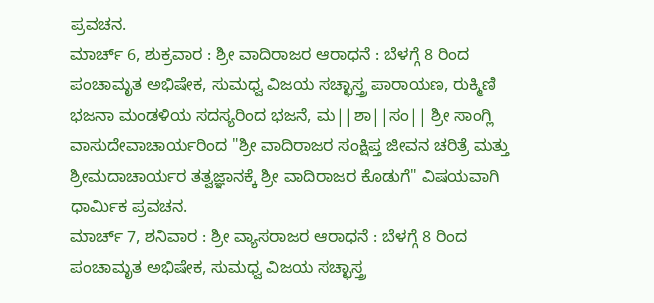ಪ್ರವಚನ.
ಮಾರ್ಚ್ 6, ಶುಕ್ರವಾರ : ಶ್ರೀ ವಾದಿರಾಜರ ಆರಾಧನೆ : ಬೆಳಗ್ಗೆ 8 ರಿಂದ ಪಂಚಾಮೃತ ಅಭಿಷೇಕ, ಸುಮಧ್ವ ವಿಜಯ ಸಚ್ಛಾಸ್ತ್ರ ಪಾರಾಯಣ, ರುಕ್ಮಿಣಿ ಭಜನಾ ಮಂಡಳಿಯ ಸದಸ್ಯರಿಂದ ಭಜನೆ, ಮ||ಶಾ||ಸಂ|| ಶ್ರೀ ಸಾಂಗ್ಲಿ ವಾಸುದೇವಾಚಾರ್ಯರಿಂದ "ಶ್ರೀ ವಾದಿರಾಜರ ಸಂಕ್ಷಿಪ್ತ ಜೀವನ ಚರಿತ್ರೆ ಮತ್ತು ಶ್ರೀಮದಾಚಾರ್ಯರ ತತ್ವಜ್ಞಾನಕ್ಕೆ ಶ್ರೀ ವಾದಿರಾಜರ ಕೊಡುಗೆ" ವಿಷಯವಾಗಿ ಧಾರ್ಮಿಕ ಪ್ರವಚನ.
ಮಾರ್ಚ್ 7, ಶನಿವಾರ : ಶ್ರೀ ವ್ಯಾಸರಾಜರ ಆರಾಧನೆ : ಬೆಳಗ್ಗೆ 8 ರಿಂದ ಪಂಚಾಮೃತ ಅಭಿಷೇಕ, ಸುಮಧ್ವ ವಿಜಯ ಸಚ್ಛಾಸ್ತ್ರ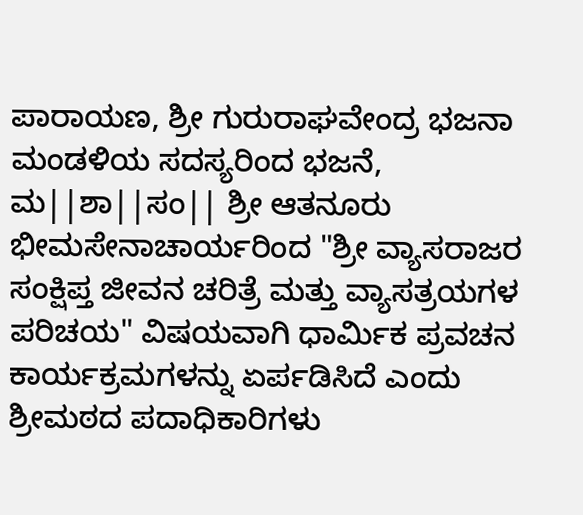ಪಾರಾಯಣ, ಶ್ರೀ ಗುರುರಾಘವೇಂದ್ರ ಭಜನಾ ಮಂಡಳಿಯ ಸದಸ್ಯರಿಂದ ಭಜನೆ, ಮ||ಶಾ||ಸಂ|| ಶ್ರೀ ಆತನೂರು ಭೀಮಸೇನಾಚಾರ್ಯರಿಂದ "ಶ್ರೀ ವ್ಯಾಸರಾಜರ ಸಂಕ್ಷಿಪ್ತ ಜೀವನ ಚರಿತ್ರೆ ಮತ್ತು ವ್ಯಾಸತ್ರಯಗಳ ಪರಿಚಯ" ವಿಷಯವಾಗಿ ಧಾರ್ಮಿಕ ಪ್ರವಚನ ಕಾರ್ಯಕ್ರಮಗಳನ್ನು ಏರ್ಪಡಿಸಿದೆ ಎಂದು ಶ್ರೀಮಠದ ಪದಾಧಿಕಾರಿಗಳು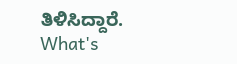ತಿಳಿಸಿದ್ದಾರೆ.
What's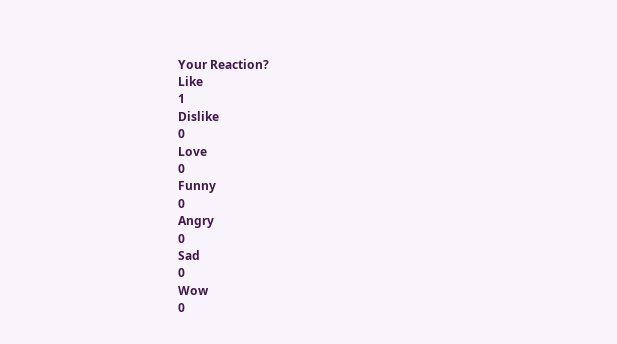Your Reaction?
Like
1
Dislike
0
Love
0
Funny
0
Angry
0
Sad
0
Wow
0